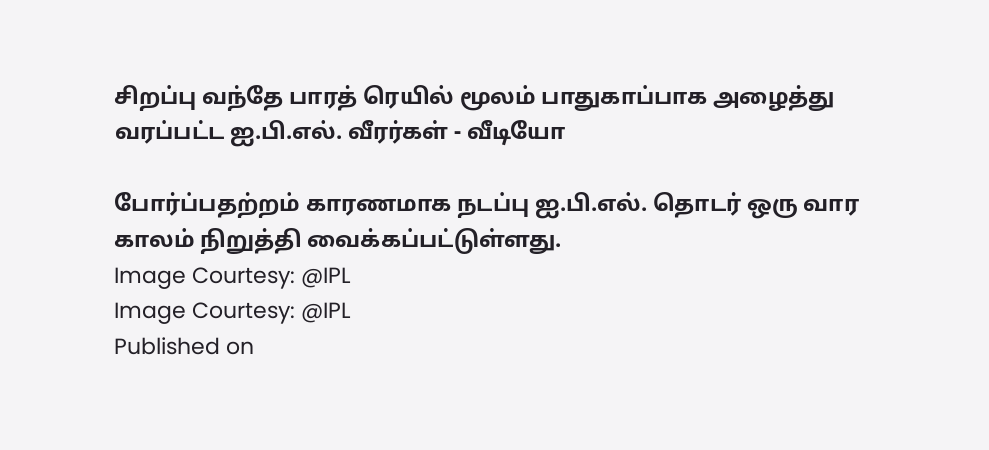சிறப்பு வந்தே பாரத் ரெயில் மூலம் பாதுகாப்பாக அழைத்து வரப்பட்ட ஐ.பி.எல். வீரர்கள் - வீடியோ

போர்ப்பதற்றம் காரணமாக நடப்பு ஐ.பி.எல். தொடர் ஒரு வார காலம் நிறுத்தி வைக்கப்பட்டுள்ளது.
Image Courtesy: @IPL
Image Courtesy: @IPL
Published on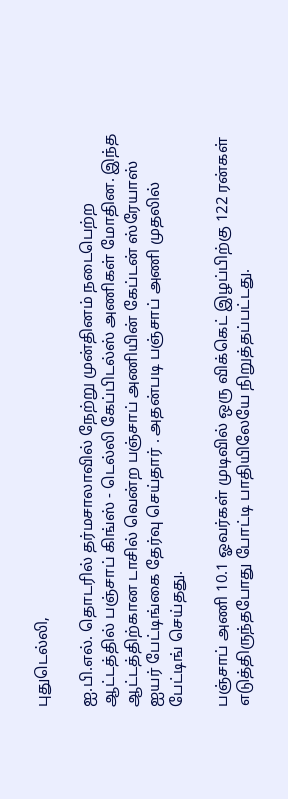புதுடெல்லி,

ஐ.பி.எல். தொடரில் தர்மசாலாவில் நேற்று முன்தினம் நடைபெற்ற ஆட்டத்தில் பஞ்சாப் கிங்ஸ் - டெல்லி கேப்பிடல்ஸ் அணிகள் மோதின. இந்த ஆட்டத்திற்கான டாசில் வென்ற பஞ்சாப் அணியின் கேப்டன் ஸ்ரேயாஸ் ஐயர் பேட்டிங்கை தேர்வு செய்தார் . அதன்படி பஞ்சாப் அணி முதலில் பேட்டிங் செய்தது.

பஞ்சாப் அணி 10.1 ஓவர்கள் முடிவில் ஒரு விக்கெட் இழப்பிற்கு 122 ரன்கள் எடுத்திருந்தபோது போட்டி பாதியிலேயே நிறுத்தப்பட்டது.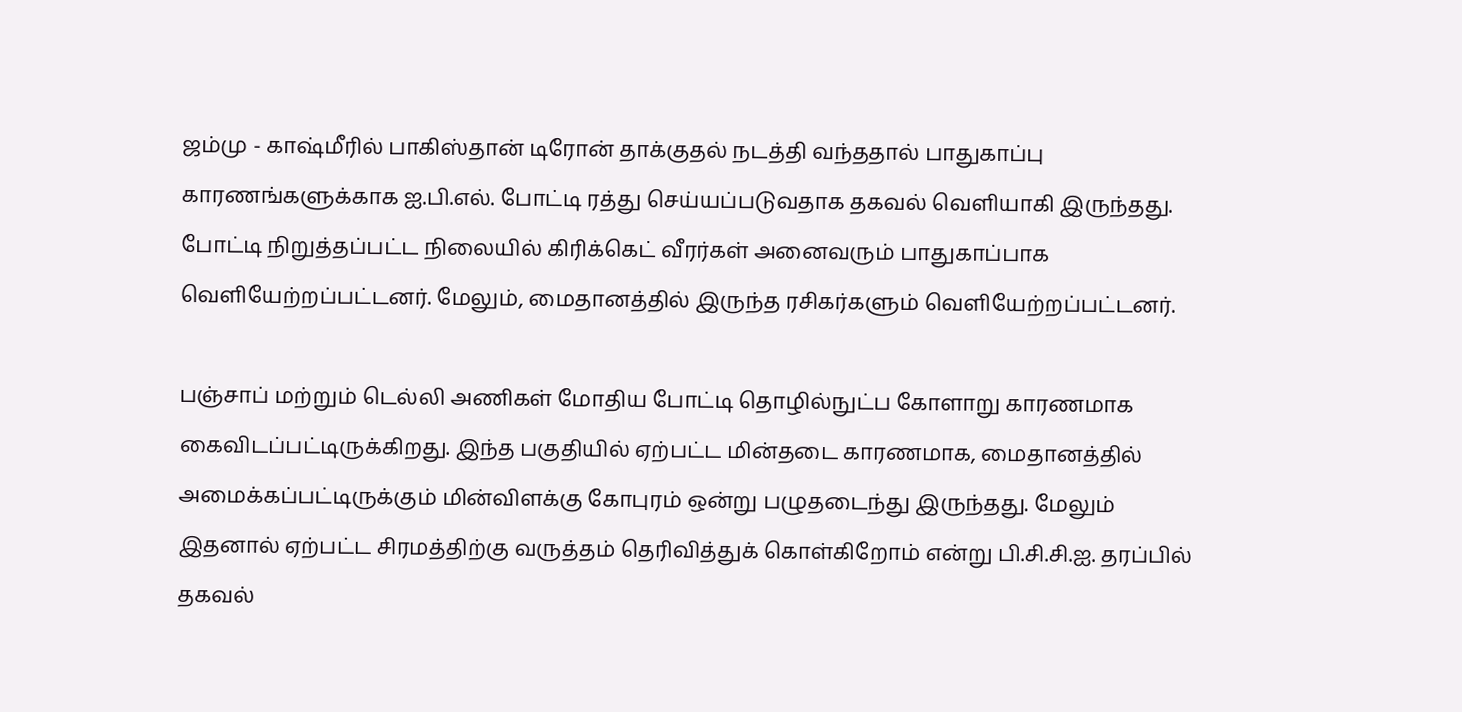ஜம்மு - காஷ்மீரில் பாகிஸ்தான் டிரோன் தாக்குதல் நடத்தி வந்ததால் பாதுகாப்பு காரணங்களுக்காக ஐ.பி.எல். போட்டி ரத்து செய்யப்படுவதாக தகவல் வெளியாகி இருந்தது. போட்டி நிறுத்தப்பட்ட நிலையில் கிரிக்கெட் வீரர்கள் அனைவரும் பாதுகாப்பாக வெளியேற்றப்பட்டனர். மேலும், மைதானத்தில் இருந்த ரசிகர்களும் வெளியேற்றப்பட்டனர்.

பஞ்சாப் மற்றும் டெல்லி அணிகள் மோதிய போட்டி தொழில்நுட்ப கோளாறு காரணமாக கைவிடப்பட்டிருக்கிறது. இந்த பகுதியில் ஏற்பட்ட மின்தடை காரணமாக, மைதானத்தில் அமைக்கப்பட்டிருக்கும் மின்விளக்கு கோபுரம் ஒன்று பழுதடைந்து இருந்தது. மேலும் இதனால் ஏற்பட்ட சிரமத்திற்கு வருத்தம் தெரிவித்துக் கொள்கிறோம் என்று பி.சி.சி.ஐ. தரப்பில் தகவல்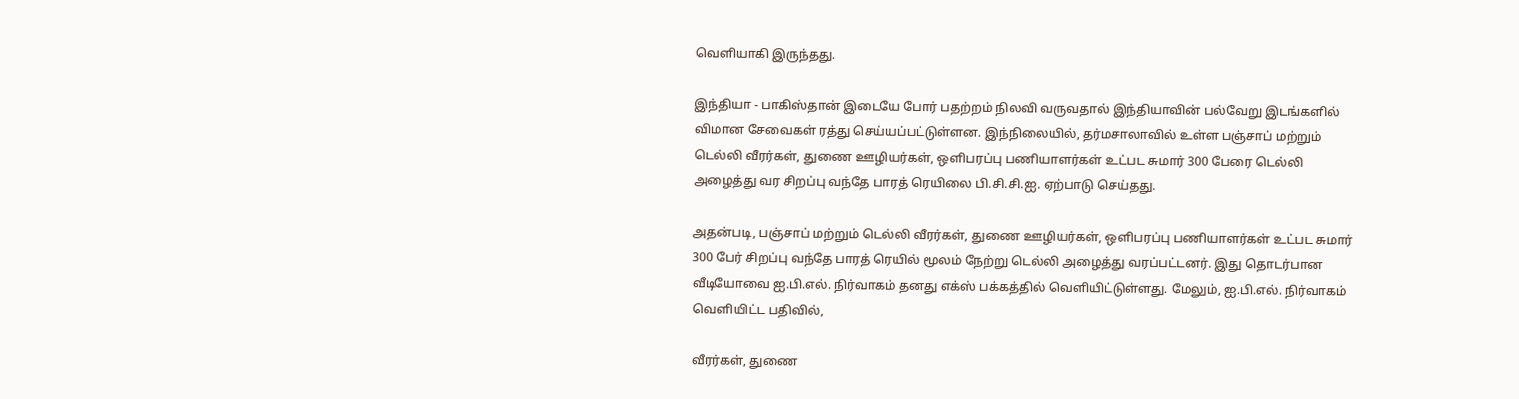வெளியாகி இருந்தது.

இந்தியா - பாகிஸ்தான் இடையே போர் பதற்றம் நிலவி வருவதால் இந்தியாவின் பல்வேறு இடங்களில் விமான சேவைகள் ரத்து செய்யப்பட்டுள்ளன. இந்நிலையில், தர்மசாலாவில் உள்ள பஞ்சாப் மற்றும் டெல்லி வீரர்கள், துணை ஊழியர்கள், ஒளிபரப்பு பணியாளர்கள் உட்பட சுமார் 300 பேரை டெல்லி அழைத்து வர சிறப்பு வந்தே பாரத் ரெயிலை பி.சி.சி.ஐ. ஏற்பாடு செய்தது.

அதன்படி, பஞ்சாப் மற்றும் டெல்லி வீரர்கள், துணை ஊழியர்கள், ஒளிபரப்பு பணியாளர்கள் உட்பட சுமார் 300 பேர் சிறப்பு வந்தே பாரத் ரெயில் மூலம் நேற்று டெல்லி அழைத்து வரப்பட்டனர். இது தொடர்பான வீடியோவை ஐ.பி.எல். நிர்வாகம் தனது எக்ஸ் பக்கத்தில் வெளியிட்டுள்ளது. மேலும், ஐ.பி.எல். நிர்வாகம் வெளியிட்ட பதிவில்,

வீரர்கள், துணை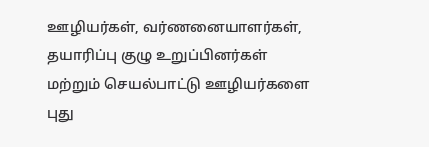ஊழியர்கள், வர்ணனையாளர்கள், தயாரிப்பு குழு உறுப்பினர்கள் மற்றும் செயல்பாட்டு ஊழியர்களை புது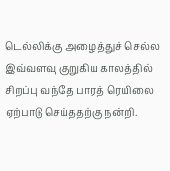டெல்லிக்கு அழைத்துச் செல்ல இவ்வளவு குறுகிய காலத்தில் சிறப்பு வந்தே பாரத் ரெயிலை ஏற்பாடு செய்ததற்கு நன்றி.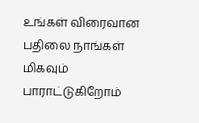உங்கள் விரைவான பதிலை நாங்கள் மிகவும் பாராட்டுகிறோம்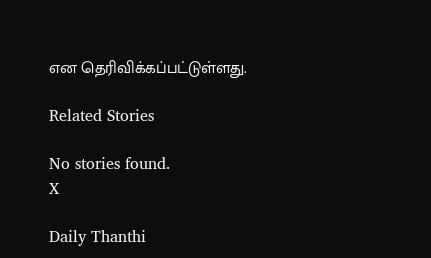என தெரிவிக்கப்பட்டுள்ளது.

Related Stories

No stories found.
X

Daily Thanthi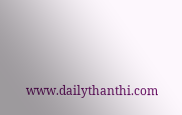www.dailythanthi.com